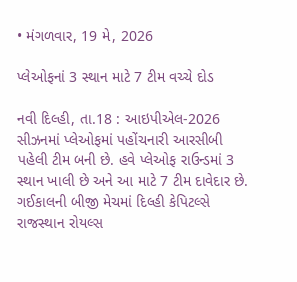• મંગળવાર, 19 મે, 2026

પ્લેઓફનાં 3 સ્થાન માટે 7 ટીમ વચ્ચે દોડ

નવી દિલ્હી, તા.18 : આઇપીએલ-2026 સીઝનમાં પ્લેઓફમાં પહોંચનારી આરસીબી પહેલી ટીમ બની છે. હવે પ્લેઓફ રાઉન્ડમાં 3 સ્થાન ખાલી છે અને આ માટે 7 ટીમ દાવેદાર છે. ગઈકાલની બીજી મેચમાં દિલ્હી કેપિટલ્સે રાજસ્થાન રોયલ્સ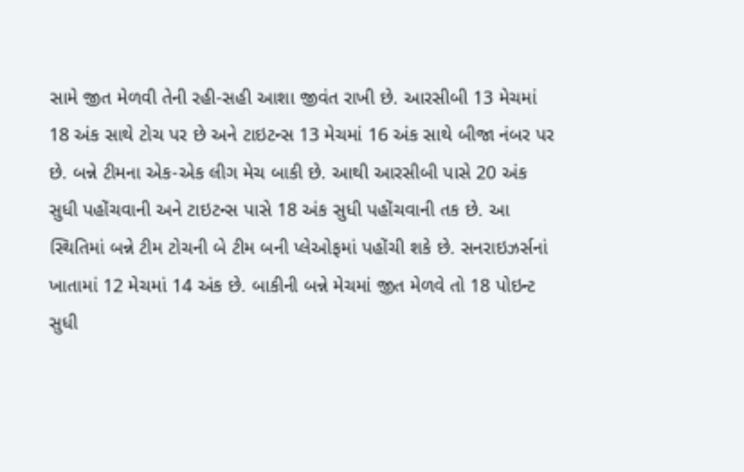સામે જીત મેળવી તેની રહી-સહી આશા જીવંત રાખી છે. આરસીબી 13 મેચમાં 18 અંક સાથે ટોચ પર છે અને ટાઇટન્સ 13 મેચમાં 16 અંક સાથે બીજા નંબર પર છે. બન્ને ટીમના એક-એક લીગ મેચ બાકી છે. આથી આરસીબી પાસે 20 અંક સુધી પહોંચવાની અને ટાઇટન્સ પાસે 18 અંક સુધી પહોંચવાની તક છે. આ સ્થિતિમાં બન્ને ટીમ ટોચની બે ટીમ બની પ્લેઓફમાં પહોંચી શકે છે. સનરાઇઝર્સનાં ખાતામાં 12 મેચમાં 14 અંક છે. બાકીની બન્ને મેચમાં જીત મેળવે તો 18 પોઇન્ટ સુધી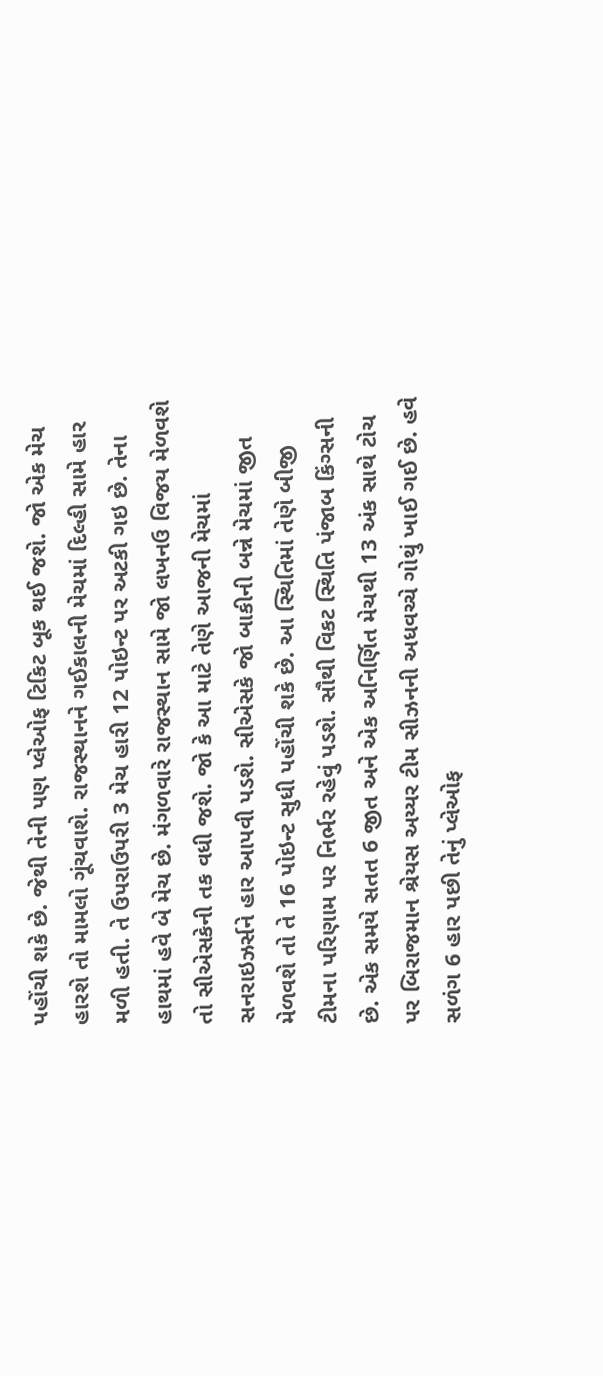પહોંચી શકે છે. જેથી તેની પણ પ્લેઓફ ટિકિટ બૂક થઈ જશે. જો એક મેચ હારશે તો મામલો ગૂંચવાશે. રાજસ્થાનને ગઈકાલની મેચમાં દિલ્હી સામે હાર મળી હતી. તે ઉપરાઉપરી 3 મેચ હારી 12 પોઇન્ટ પર અટકી ગઇ છે. તેના હાથમાં હવે બે મેચ છે. મંગળવારે રાજસ્થાન સામે જો લખનઉ વિજય મેળવશે તો સીએસકેની તક વધી જશે. જો કે આ માટે તેણે આજની મેચમાં સનરાઇઝર્સને હાર આપવી પડશે. સીએસકે જો બાકીની બન્ને મેચમાં જીત મેળવશે તો તે 16 પોઇન્ટ સુધી પહોંચી શકે છે. આ સ્થિતિમાં તેણે બીજી ટીમના પરિણામ પર નિર્ભર રહેવું પડશે. સૌથી વિકટ સ્થિતિ પંજાબ કિંગ્સની છે. એક સમયે સતત 6 જીત અને એક અનિર્ણિત મેચથી 13 અંક સાથે ટોચ પર બિરાજમાન શ્રેયસ અય્યર ટીમ સીઝનની અધવચ્ચે ગોથું ખાઈ ગઈ છે. હવે સળંગ 6 હાર પછી તેનું પ્લેઓફ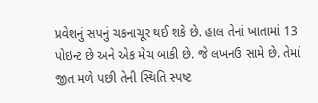પ્રવેશનું સપનું ચકનાચૂર થઈ શકે છે. હાલ તેનાં ખાતામાં 13 પોઇન્ટ છે અને એક મેચ બાકી છે. જે લખનઉ સામે છે. તેમાં જીત મળે પછી તેની સ્થિતિ સ્પષ્ટ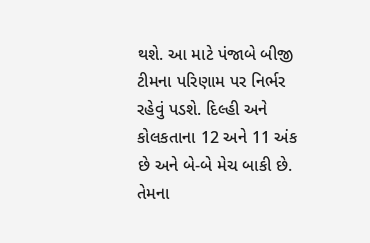થશે. આ માટે પંજાબે બીજી ટીમના પરિણામ પર નિર્ભર રહેવું પડશે. દિલ્હી અને કોલકતાના 12 અને 11 અંક છે અને બે-બે મેચ બાકી છે. તેમના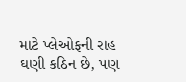માટે પ્લેઓફની રાહ ઘણી કઠિન છે, પણ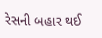રેસની બહાર થઈ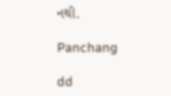નથી.

Panchang

dd